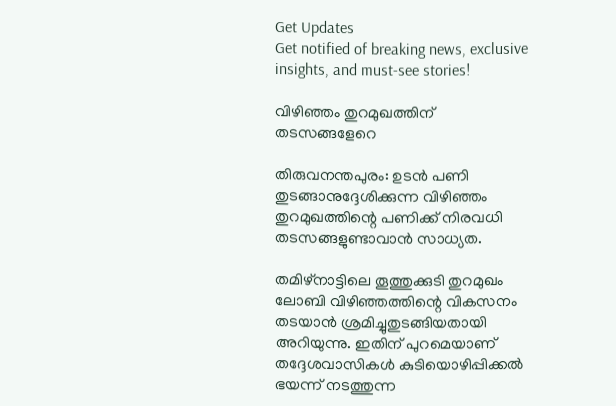Get Updates
Get notified of breaking news, exclusive insights, and must-see stories!

വിഴിഞ്ഞം തുറമുഖത്തിന് തടസങ്ങളേറെ

തിരുവനന്തപുരം: ഉടന്‍ പണി തുടങ്ങാനുദ്ദേശിക്കുന്ന വിഴിഞ്ഞം തുറമുഖത്തിന്റെ പണിക്ക് നിരവധി തടസങ്ങളുണ്ടാവാന്‍ സാധ്യത.

തമിഴ്നാട്ടിലെ തൂത്തുക്കുടി തുറമുഖം ലോബി വിഴിഞ്ഞത്തിന്റെ വികസനം തടയാന്‍ ശ്രമിച്ചുതുടങ്ങിയതായി അറിയുന്നു. ഇതിന് പുറമെയാണ് തദ്ദേശവാസികള്‍ കുടിയൊഴിപ്പിക്കല്‍ ഭയന്ന് നടത്തുന്ന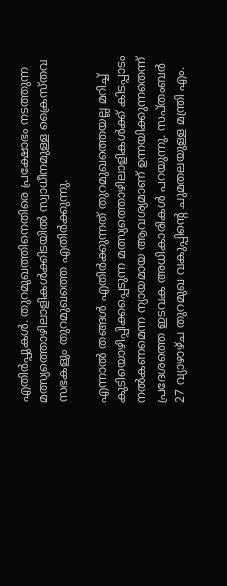എതിര്‍പ്പുകള്‍. തുറമുഖത്തിനെതിരെ പ്രക്ഷോഭം നടത്തുന്ന മത്സ്യത്തൊഴിലാളികള്‍ക്കിടയില്‍ സ്വാധീനമുള്ള ക്രൈസ്തവ സഭകളും തുറമുഖത്തെ എതിര്‍ക്കുന്നു.

എന്നാല്‍ തങ്ങള്‍ എതിര്‍ക്കുന്നത് തുറമുഖത്തെയല്ല മറിച്ച് കുടിയൊഴിപ്പിക്കപ്പെടുന്ന മത്സ്യത്തൊഴിലാളികള്‍ക്ക് കിടപ്പാടം നല്‍കണമെന്ന ന്യായമായ ആവശ്യമാണ് ഉന്നയിക്കുന്നതെന്ന് പ്രദേശത്തെ ഇടവക അധികാരികള്‍ പറയുന്നു. സപ്തംബര്‍ 27 വ്യാഴാഴ്ച തുറമുഖ വകുപ്പിന്റെ ചുമതലയുള്ള മന്ത്രി എം.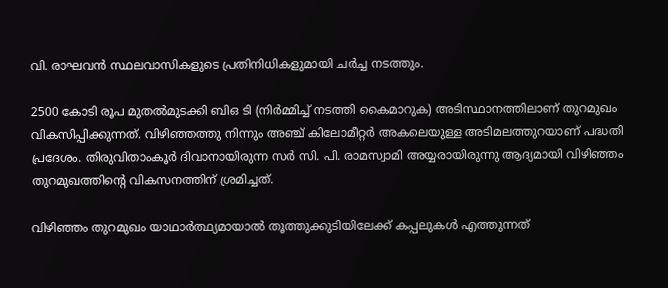വി. രാഘവന്‍ സ്ഥലവാസികളുടെ പ്രതിനിധികളുമായി ചര്‍ച്ച നടത്തും.

2500 കോടി രൂപ മുതല്‍മുടക്കി ബിഒ ടി (നിര്‍മ്മിച്ച് നടത്തി കൈമാറുക) അടിസ്ഥാനത്തിലാണ് തുറമുഖം വികസിപ്പിക്കുന്നത്. വിഴിഞ്ഞത്തു നിന്നും അഞ്ച് കിലോമീറ്റര്‍ അകലെയുള്ള അടിമലത്തുറയാണ് പദ്ധതി പ്രദേശം. തിരുവിതാംകൂര്‍ ദിവാനായിരുന്ന സര്‍ സി. പി. രാമസ്വാമി അയ്യരായിരുന്നു ആദ്യമായി വിഴിഞ്ഞം തുറമുഖത്തിന്റെ വികസനത്തിന് ശ്രമിച്ചത്.

വിഴിഞ്ഞം തുറമുഖം യാഥാര്‍ത്ഥ്യമായാല്‍ തൂത്തുക്കുടിയിലേക്ക് കപ്പലുകള്‍ എത്തുന്നത്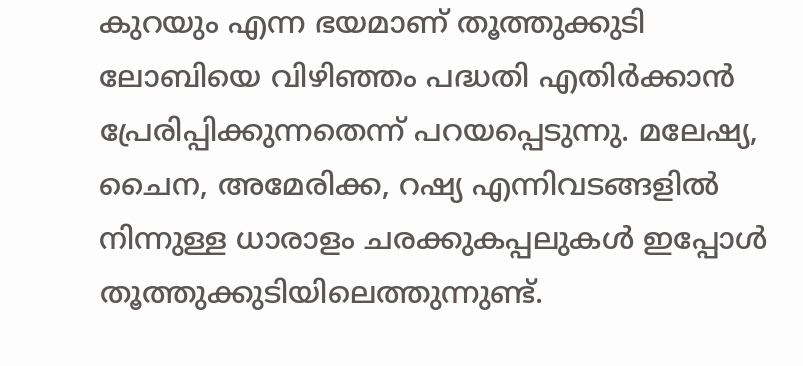കുറയും എന്ന ഭയമാണ് തൂത്തുക്കുടി ലോബിയെ വിഴിഞ്ഞം പദ്ധതി എതിര്‍ക്കാന്‍ പ്രേരിപ്പിക്കുന്നതെന്ന് പറയപ്പെടുന്നു. മലേഷ്യ, ചൈന, അമേരിക്ക, റഷ്യ എന്നിവടങ്ങളില്‍ നിന്നുള്ള ധാരാളം ചരക്കുകപ്പലുകള്‍ ഇപ്പോള്‍ തൂത്തുക്കുടിയിലെത്തുന്നുണ്ട്.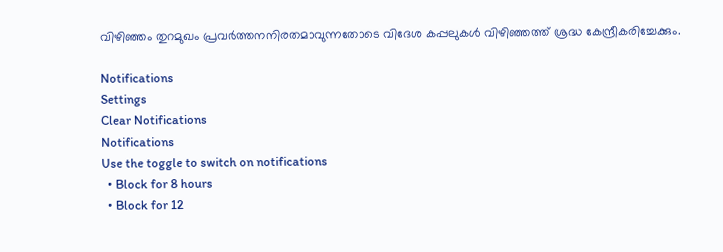വിഴിഞ്ഞം തുറമുഖം പ്രവര്‍ത്തനനിരതമാവുന്നതോടെ വിദേശ കപ്പലുകള്‍ വിഴിഞ്ഞത്ത് ശ്രദ്ധ കേന്ദ്രീകരിച്ചേക്കും.

Notifications
Settings
Clear Notifications
Notifications
Use the toggle to switch on notifications
  • Block for 8 hours
  • Block for 12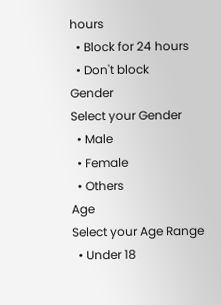hours
  • Block for 24 hours
  • Don't block
Gender
Select your Gender
  • Male
  • Female
  • Others
Age
Select your Age Range
  • Under 18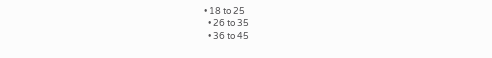• 18 to 25
  • 26 to 35
  • 36 to 45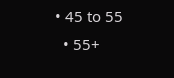• 45 to 55
  • 55+